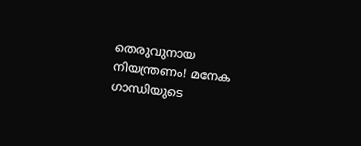തെരുവുനായ നിയന്ത്രണം! മനേക ഗാന്ധിയുടെ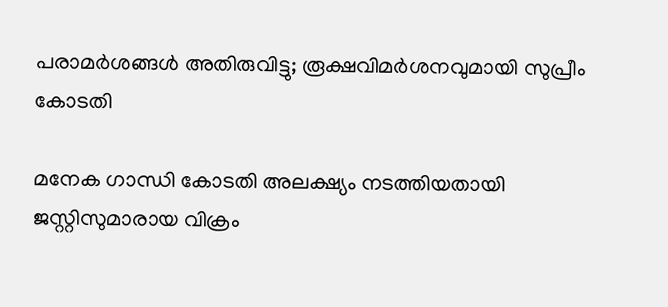പരാമർശങ്ങൾ അതിരുവിട്ടു; രൂക്ഷവിമർശനവുമായി സുപ്രീം കോടതി

മനേക ഗാന്ധി കോടതി അലക്ഷ്യം നടത്തിയതായി ജസ്റ്റിസുമാരായ വിക്രം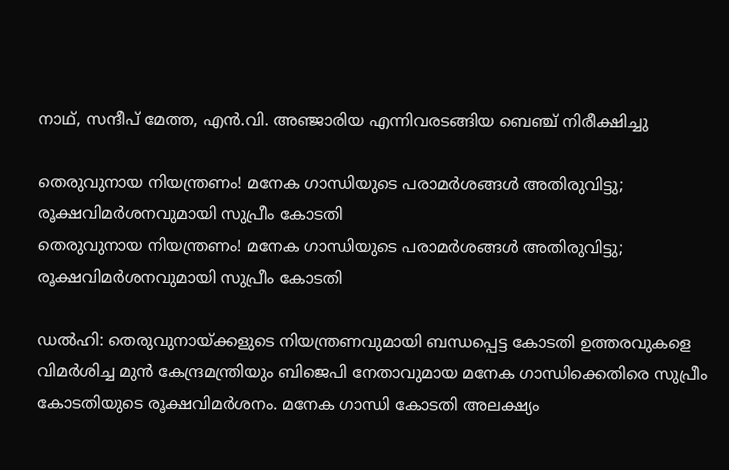നാഥ്, സന്ദീപ് മേത്ത, എൻ.വി. അഞ്ജാരിയ എന്നിവരടങ്ങിയ ബെഞ്ച് നിരീക്ഷിച്ചു

തെരുവുനായ നിയന്ത്രണം! മനേക ഗാന്ധിയുടെ പരാമർശങ്ങൾ അതിരുവിട്ടു; രൂക്ഷവിമർശനവുമായി സുപ്രീം കോടതി
തെരുവുനായ നിയന്ത്രണം! മനേക ഗാന്ധിയുടെ പരാമർശങ്ങൾ അതിരുവിട്ടു; രൂക്ഷവിമർശനവുമായി സുപ്രീം കോടതി

ഡൽഹി: തെരുവുനായ്ക്കളുടെ നിയന്ത്രണവുമായി ബന്ധപ്പെട്ട കോടതി ഉത്തരവുകളെ വിമർശിച്ച മുൻ കേന്ദ്രമന്ത്രിയും ബിജെപി നേതാവുമായ മനേക ഗാന്ധിക്കെതിരെ സുപ്രീം കോടതിയുടെ രൂക്ഷവിമർശനം. മനേക ഗാന്ധി കോടതി അലക്ഷ്യം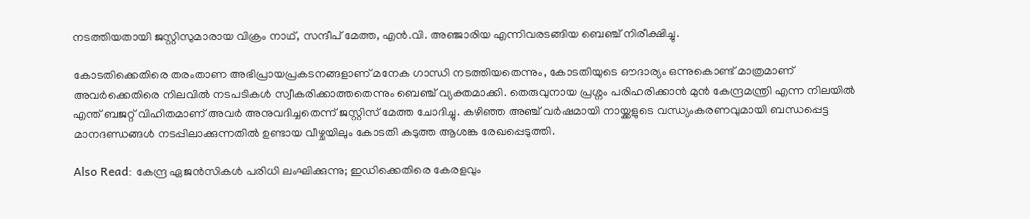നടത്തിയതായി ജസ്റ്റിസുമാരായ വിക്രം നാഥ്, സന്ദീപ് മേത്ത, എൻ.വി. അഞ്ജാരിയ എന്നിവരടങ്ങിയ ബെഞ്ച് നിരീക്ഷിച്ചു.

കോടതിക്കെതിരെ തരംതാണ അഭിപ്രായപ്രകടനങ്ങളാണ് മനേക ഗാന്ധി നടത്തിയതെന്നും, കോടതിയുടെ ഔദാര്യം ഒന്നുകൊണ്ട് മാത്രമാണ് അവർക്കെതിരെ നിലവിൽ നടപടികൾ സ്വീകരിക്കാത്തതെന്നും ബെഞ്ച് വ്യക്തമാക്കി. തെരുവുനായ പ്രശ്നം പരിഹരിക്കാൻ മുൻ കേന്ദ്രമന്ത്രി എന്ന നിലയിൽ എന്ത് ബജറ്റ് വിഹിതമാണ് അവർ അനുവദിച്ചതെന്ന് ജസ്റ്റിസ് മേത്ത ചോദിച്ചു. കഴിഞ്ഞ അഞ്ച് വർഷമായി നായ്ക്കളുടെ വന്ധ്യംകരണവുമായി ബന്ധപ്പെട്ട മാനദണ്ഡങ്ങൾ നടപ്പിലാക്കുന്നതിൽ ഉണ്ടായ വീഴ്ചയിലും കോടതി കടുത്ത ആശങ്ക രേഖപ്പെടുത്തി.

Also Read: കേന്ദ്ര ഏജൻസികൾ പരിധി ലംഘിക്കുന്നു; ഇഡിക്കെതിരെ കേരളവും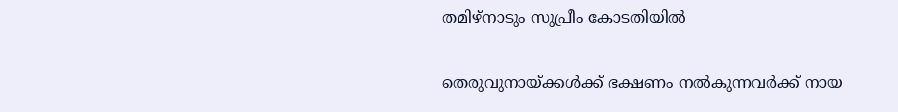തമിഴ്‌നാടും സുപ്രീം കോടതിയിൽ

തെരുവുനായ്ക്കൾക്ക് ഭക്ഷണം നൽകുന്നവർക്ക് നായ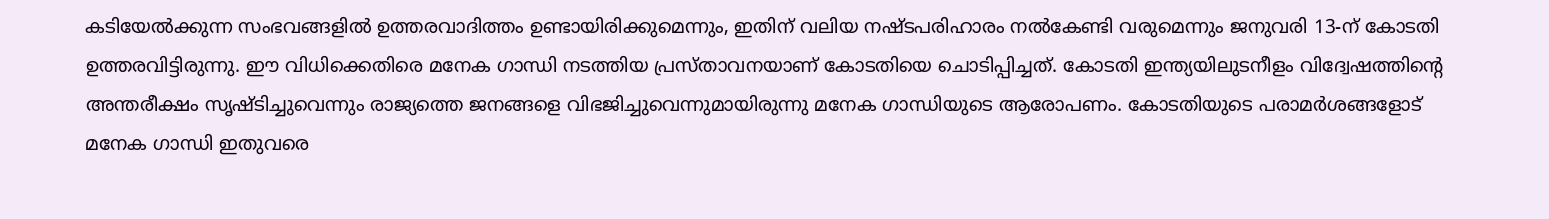കടിയേൽക്കുന്ന സംഭവങ്ങളിൽ ഉത്തരവാദിത്തം ഉണ്ടായിരിക്കുമെന്നും, ഇതിന് വലിയ നഷ്ടപരിഹാരം നൽകേണ്ടി വരുമെന്നും ജനുവരി 13-ന് കോടതി ഉത്തരവിട്ടിരുന്നു. ഈ വിധിക്കെതിരെ മനേക ഗാന്ധി നടത്തിയ പ്രസ്താവനയാണ് കോടതിയെ ചൊടിപ്പിച്ചത്. കോടതി ഇന്ത്യയിലുടനീളം വിദ്വേഷത്തിന്റെ അന്തരീക്ഷം സൃഷ്ടിച്ചുവെന്നും രാജ്യത്തെ ജനങ്ങളെ വിഭജിച്ചുവെന്നുമായിരുന്നു മനേക ഗാന്ധിയുടെ ആരോപണം. കോടതിയുടെ പരാമർശങ്ങളോട് മനേക ഗാന്ധി ഇതുവരെ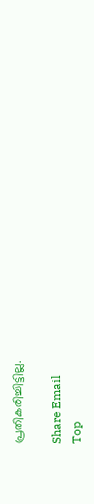പ്രതികരിച്ചിട്ടില്ല.

Share Email
Top